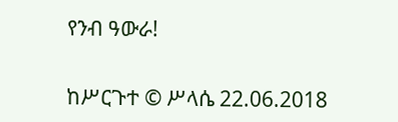የንብ ዓውራ!


ከሥርጉተ © ሥላሴ 22.06.2018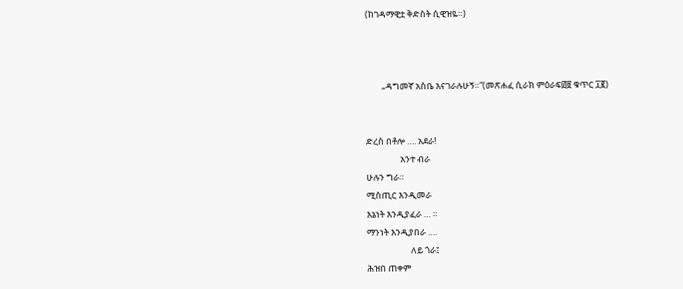(ከገዳማዊቷ ቅድስት ሲዊዝዬ።)



        „ዳግመኛ አስቤ እናገራሉሁኝ።“(መጽሐፈ ሲራክ ምዕራፍ፴፱ ቁጥር ፲፪)


ድረስ በቶሎ …. አደራ!
                 አንተ ብራ
ሁሉን ግራ።
ሚስጢር እንዲመራ
እኔነት እንዲያፈራ … ።
ማንነት እንዲያበራ ….
                      ለይ ጎራ፤
ሕዝበ ጠቀም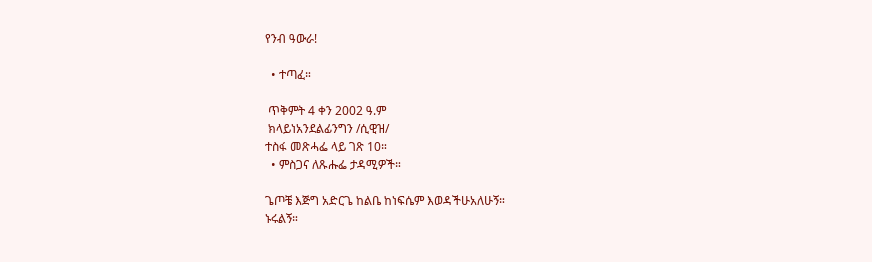የንብ ዓውራ!

  • ተጣፈ።

 ጥቅምት 4 ቀን 2002 ዓ.ም
 ክላይነአንደልፊንግን /ሲዊዝ/
ተስፋ መጽሓፌ ላይ ገጽ 10።
  • ምስጋና ለጹሑፌ ታዳሚዎች።

ጌጦቼ እጅግ አድርጌ ከልቤ ከነፍሴም እወዳችሁአለሁኝ።
ኑሩልኝ።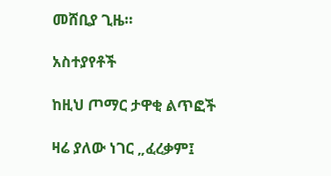መሸቢያ ጊዜ።

አስተያየቶች

ከዚህ ጦማር ታዋቂ ልጥፎች

ዛሬ ያለው ነገር „ፈረቃም፤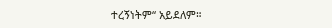ተረኝነትም“ አይደለም።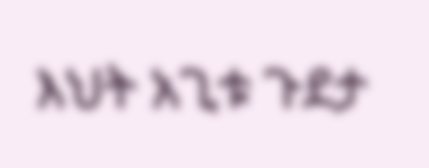እህት አጊቱ ጉደታ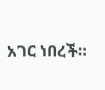አገር ነበረች።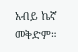አብይ ኬኛ መቅድም።